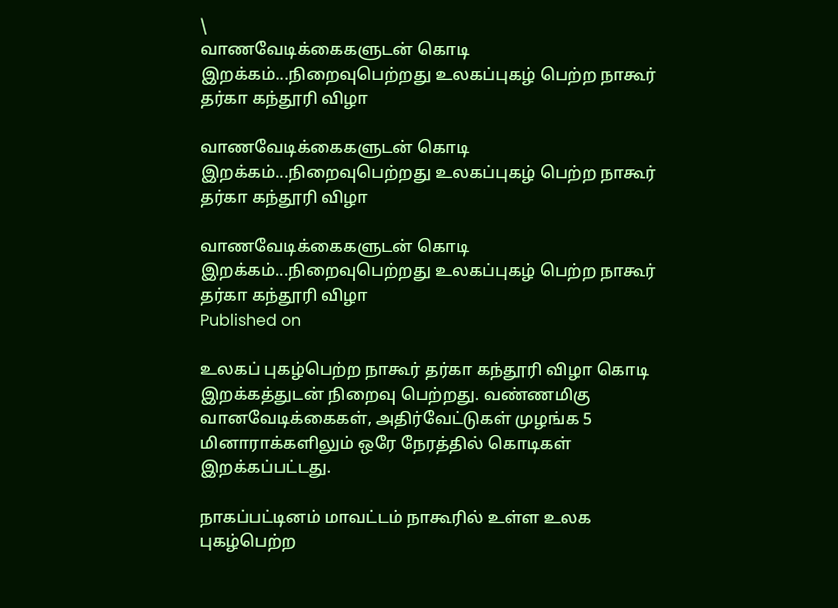\
வாணவேடிக்கைகளுடன் கொடி இறக்கம்...நிறைவுபெற்றது உலகப்புகழ் பெற்ற நாகூர் தர்கா கந்தூரி விழா

வாணவேடிக்கைகளுடன் கொடி இறக்கம்...நிறைவுபெற்றது உலகப்புகழ் பெற்ற நாகூர் தர்கா கந்தூரி விழா

வாணவேடிக்கைகளுடன் கொடி இறக்கம்...நிறைவுபெற்றது உலகப்புகழ் பெற்ற நாகூர் தர்கா கந்தூரி விழா
Published on

உலகப் புகழ்பெற்ற நாகூர் தர்கா கந்தூரி விழா கொடி இறக்கத்துடன் நிறைவு பெற்றது. வண்ணமிகு வானவேடிக்கைகள், அதிர்வேட்டுகள் முழங்க 5 மினாராக்களிலும் ஒரே நேரத்தில் கொடிகள் இறக்கப்பட்டது.

நாகப்பட்டினம் மாவட்டம் நாகூரில் உள்ள உலக புகழ்பெற்ற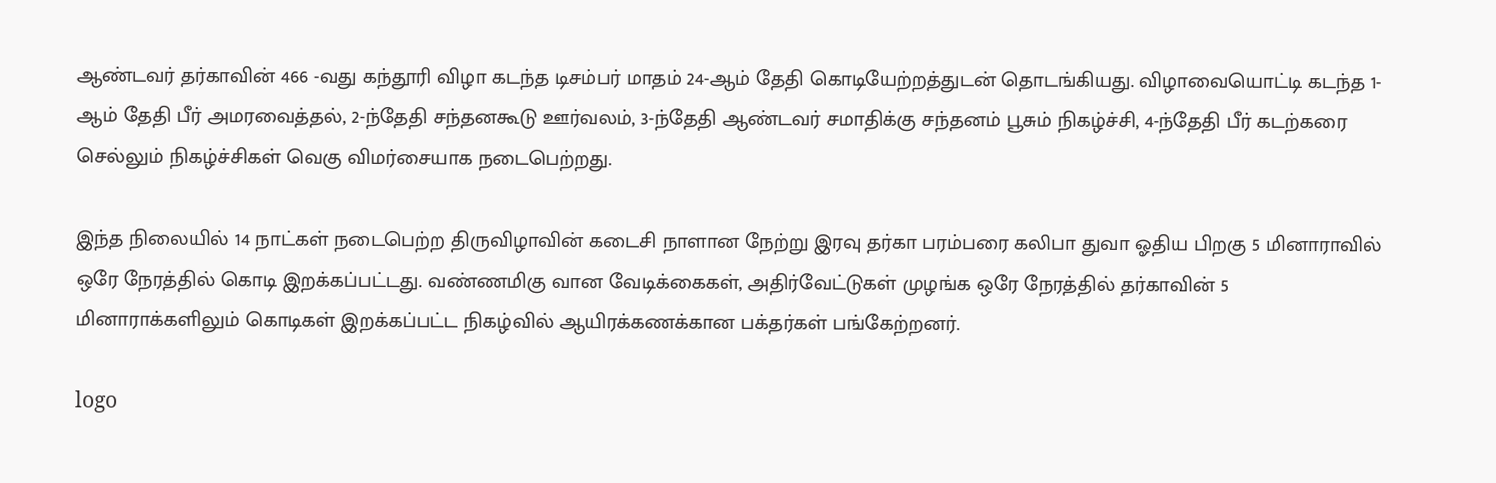ஆண்டவர் தர்காவின் 466 -வது கந்தூரி விழா கடந்த டிசம்பர் மாதம் 24-ஆம் தேதி கொடியேற்றத்துடன் தொடங்கியது. விழாவையொட்டி கடந்த 1-ஆம் தேதி பீர் அமரவைத்தல், 2-ந்தேதி சந்தனகூடு ஊர்வலம், 3-ந்தேதி ஆண்டவர் சமாதிக்கு சந்தனம் பூசும் நிகழ்ச்சி, 4-ந்தேதி பீர் கடற்கரை செல்லும் நிகழ்ச்சிகள் வெகு விமர்சையாக நடைபெற்றது.

இந்த நிலையில் 14 நாட்கள் நடைபெற்ற திருவிழாவின் கடைசி நாளான நேற்று இரவு தர்கா பரம்பரை கலிபா துவா ஓதிய பிறகு 5 மினாராவில் ஒரே நேரத்தில் கொடி இறக்கப்பட்டது. வண்ணமிகு வான வேடிக்கைகள், அதிர்வேட்டுகள் முழங்க ஒரே நேரத்தில் தர்காவின் 5 மினாராக்களிலும் கொடிகள் இறக்கப்பட்ட நிகழ்வில் ஆயிரக்கணக்கான பக்தர்கள் பங்கேற்றனர்.

logo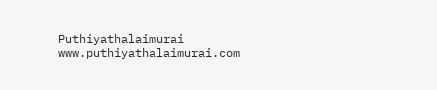Puthiyathalaimurai
www.puthiyathalaimurai.com